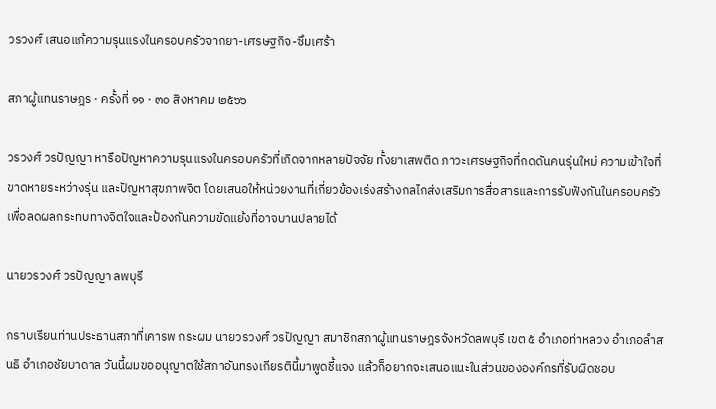วรวงศ์ เสนอแก้ความรุนแรงในครอบครัวจากยา-เศรษฐกิจ-ซึมเศร้า

สภาผู้แทนราษฎร · ครั้งที่ ๑๑ · ๓๐ สิงหาคม ๒๕๖๖

วรวงศ์ วรปัญญา หารือปัญหาความรุนแรงในครอบครัวที่เกิดจากหลายปัจจัย ทั้งยาเสพติด ภาวะเศรษฐกิจที่กดดันคนรุ่นใหม่ ความเข้าใจที่ขาดหายระหว่างรุ่น และปัญหาสุขภาพจิต โดยเสนอให้หน่วยงานที่เกี่ยวข้องเร่งสร้างกลไกส่งเสริมการสื่อสารและการรับฟังกันในครอบครัว เพื่อลดผลกระทบทางจิตใจและป้องกันความขัดแย้งที่อาจบานปลายได้

นายวรวงศ์ วรปัญญา ลพบุรี

กราบเรียนท่านประธานสภาที่เคารพ กระผม นายวรวงศ์ วรปัญญา สมาชิกสภาผู้แทนราษฎรจังหวัดลพบุรี เขต ๕ อำเภอท่าหลวง อำเภอลำสนธิ อำเภอชัยบาดาล วันนี้ผมขออนุญาตใช้สภาอันทรงเกียรตินี้มาพูดชี้แจง แล้วก็อยากจะเสนอแนะในส่วนขององค์กรที่รับผิดชอบ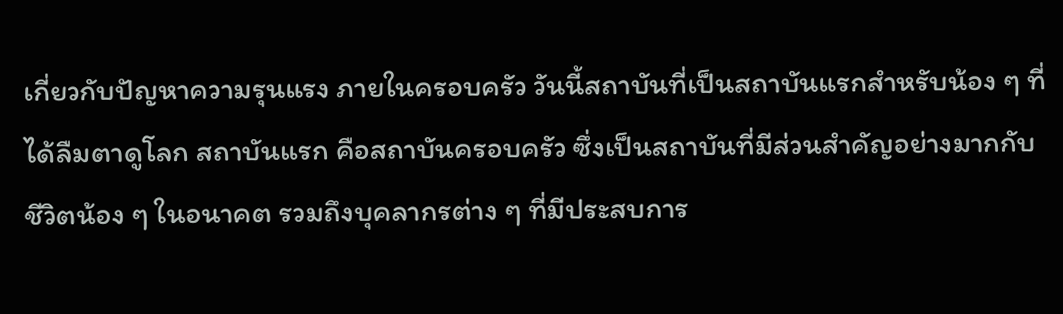เกี่ยวกับปัญหาความรุนแรง ภายในครอบครัว วันนี้สถาบันที่เป็นสถาบันแรกสำหรับน้อง ๆ ที่ได้ลืมตาดูโลก สถาบันแรก คือสถาบันครอบครัว ซึ่งเป็นสถาบันที่มีส่วนสำคัญอย่างมากกับชีวิตน้อง ๆ ในอนาคต รวมถึงบุคลากรต่าง ๆ ที่มีประสบการ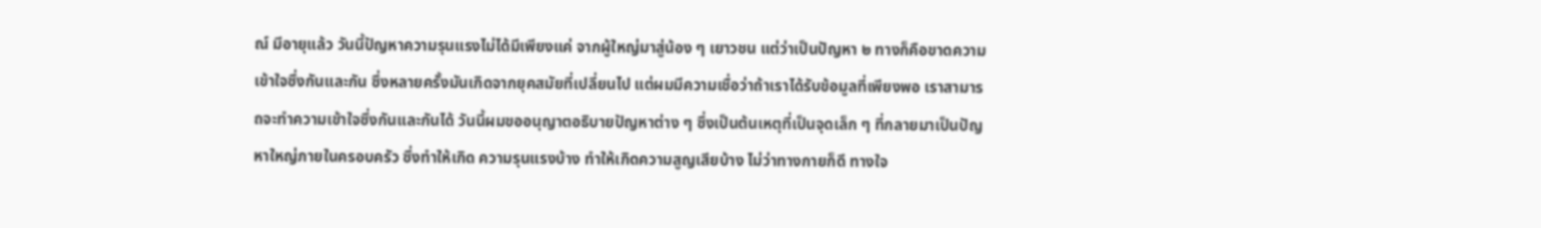ณ์ มีอายุแล้ว วันนี้ปัญหาความรุนแรงไม่ได้มีเพียงแค่ จากผู้ใหญ่มาสู่น้อง ๆ เยาวชน แต่ว่าเป็นปัญหา ๒ ทางก็คือขาดความเข้าใจซึ่งกันและกัน ซึ่งหลายครั้งมันเกิดจากยุคสมัยที่เปลี่ยนไป แต่ผมมีความเชื่อว่าถ้าเราได้รับข้อมูลที่เพียงพอ เราสามารถจะทำความเข้าใจซึ่งกันและกันได้ วันนี้ผมขออนุญาตอธิบายปัญหาต่าง ๆ ซึ่งเป็นต้นเหตุที่เป็นจุดเล็ก ๆ ที่กลายมาเป็นปัญหาใหญ่ภายในครอบครัว ซึ่งทำให้เกิด ความรุนแรงบ้าง ทำให้เกิดความสูญเสียบ้าง ไม่ว่าทางกายก็ดี ทางใจ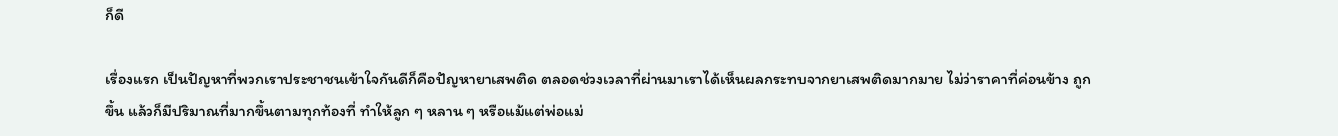ก็ดี

เรื่องแรก เป็นปัญหาที่พวกเราประชาชนเข้าใจกันดีก็คือปัญหายาเสพติด ตลอดช่วงเวลาที่ผ่านมาเราได้เห็นผลกระทบจากยาเสพติดมากมาย ไม่ว่าราคาที่ค่อนข้าง ถูกขึ้น แล้วก็มีปริมาณที่มากขึ้นตามทุกท้องที่ ทำให้ลูก ๆ หลาน ๆ หรือแม้แต่พ่อแม่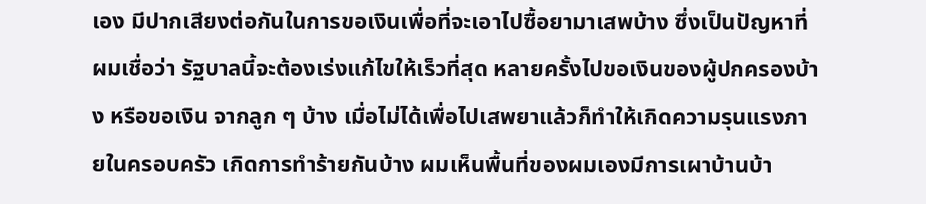เอง มีปากเสียงต่อกันในการขอเงินเพื่อที่จะเอาไปซื้อยามาเสพบ้าง ซึ่งเป็นปัญหาที่ผมเชื่อว่า รัฐบาลนี้จะต้องเร่งแก้ไขให้เร็วที่สุด หลายครั้งไปขอเงินของผู้ปกครองบ้าง หรือขอเงิน จากลูก ๆ บ้าง เมื่อไม่ได้เพื่อไปเสพยาแล้วก็ทำให้เกิดความรุนแรงภายในครอบครัว เกิดการทำร้ายกันบ้าง ผมเห็นพื้นที่ของผมเองมีการเผาบ้านบ้า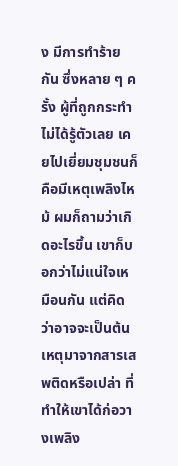ง มีการทำร้ายกัน ซึ่งหลาย ๆ ครั้ง ผู้ที่ถูกกระทำไม่ได้รู้ตัวเลย เคยไปเยี่ยมชุมชนก็คือมีเหตุเพลิงไหม้ ผมก็ถามว่าเกิดอะไรขึ้น เขาก็บอกว่าไม่แน่ใจเหมือนกัน แต่คิดว่าอาจจะเป็นต้นเหตุมาจากสารเสพติดหรือเปล่า ที่ทำให้เขาได้ก่อวางเพลิง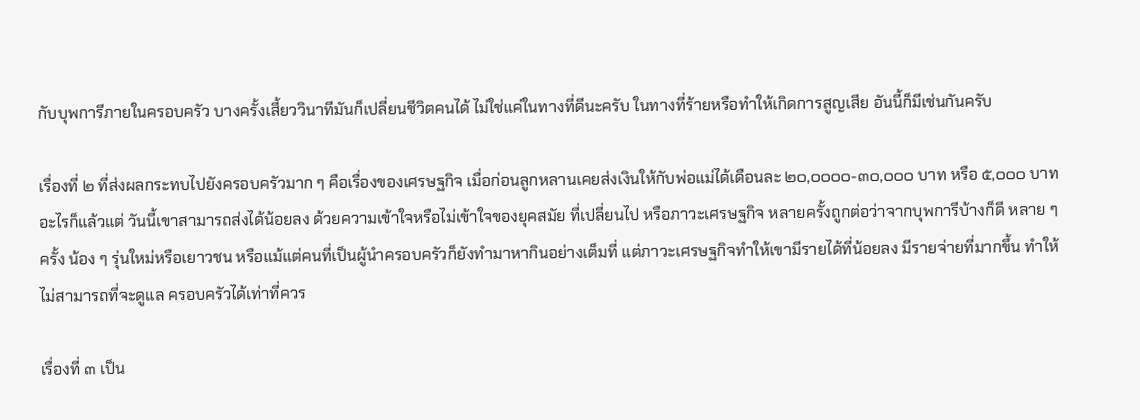กับบุพการีภายในครอบครัว บางครั้งเสี้ยววินาทีมันก็เปลี่ยนชีวิตคนได้ ไม่ใช่แค่ในทางที่ดีนะครับ ในทางที่ร้ายหรือทำให้เกิดการสูญเสีย อันนี้ก็มีเช่นกันครับ

เรื่องที่ ๒ ที่ส่งผลกระทบไปยังครอบครัวมาก ๆ คือเรื่องของเศรษฐกิจ เมื่อก่อนลูกหลานเคยส่งเงินให้กับพ่อแม่ได้เดือนละ ๒๐,๐๐๐๐-๓๐,๐๐๐ บาท หรือ ๕,๐๐๐ บาท อะไรก็แล้วแต่ วันนี้เขาสามารถส่งได้น้อยลง ด้วยความเข้าใจหรือไม่เข้าใจของยุคสมัย ที่เปลี่ยนไป หรือภาวะเศรษฐกิจ หลายครั้งถูกต่อว่าจากบุพการีบ้างก็ดี หลาย ๆ ครั้ง น้อง ๆ รุ่นใหม่หรือเยาวชน หรือแม้แต่คนที่เป็นผู้นำครอบครัวก็ยังทำมาหากินอย่างเต็มที่ แต่ภาวะเศรษฐกิจทำให้เขามีรายได้ที่น้อยลง มีรายจ่ายที่มากขึ้น ทำให้ไม่สามารถที่จะดูแล ครอบครัวได้เท่าที่ควร

เรื่องที่ ๓ เป็น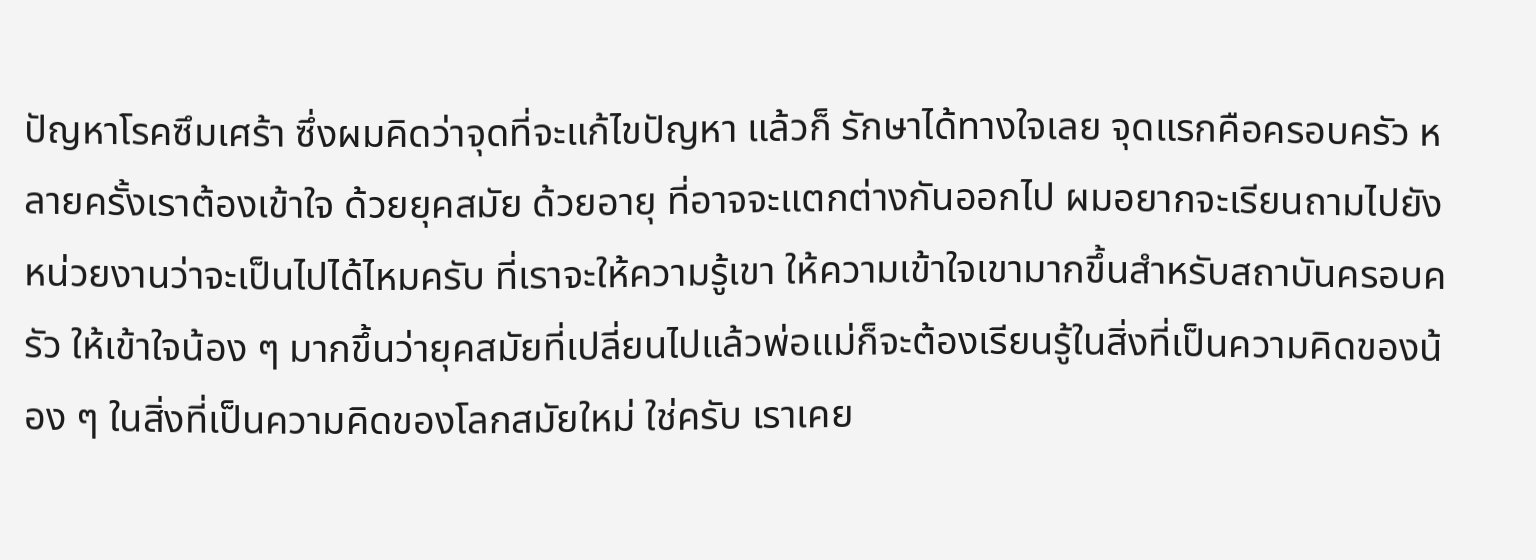ปัญหาโรคซึมเศร้า ซึ่งผมคิดว่าจุดที่จะแก้ไขปัญหา แล้วก็ รักษาได้ทางใจเลย จุดแรกคือครอบครัว หลายครั้งเราต้องเข้าใจ ด้วยยุคสมัย ด้วยอายุ ที่อาจจะแตกต่างกันออกไป ผมอยากจะเรียนถามไปยังหน่วยงานว่าจะเป็นไปได้ไหมครับ ที่เราจะให้ความรู้เขา ให้ความเข้าใจเขามากขึ้นสำหรับสถาบันครอบครัว ให้เข้าใจน้อง ๆ มากขึ้นว่ายุคสมัยที่เปลี่ยนไปแล้วพ่อแม่ก็จะต้องเรียนรู้ในสิ่งที่เป็นความคิดของน้อง ๆ ในสิ่งที่เป็นความคิดของโลกสมัยใหม่ ใช่ครับ เราเคย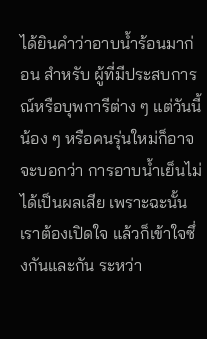ได้ยินคำว่าอาบน้ำร้อนมาก่อน สำหรับ ผู้ที่มีประสบการณ์หรือบุพการีต่าง ๆ แต่วันนี้น้อง ๆ หรือคนรุ่นใหม่ก็อาจจะบอกว่า การอาบน้ำเย็นไม่ได้เป็นผลเสีย เพราะฉะนั้นเราต้องเปิดใจ แล้วก็เข้าใจซึ่งกันและกัน ระหว่า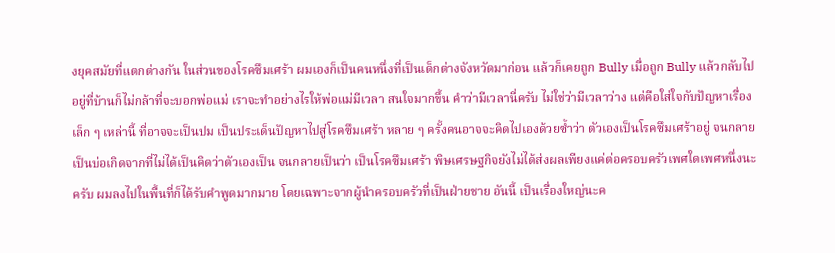งยุคสมัยที่แตกต่างกัน ในส่วนของโรคซึมเศร้า ผมเองก็เป็นคนหนึ่งที่เป็นเด็กต่างจังหวัดมาก่อน แล้วก็เคยถูก Bully เมื่อถูก Bully แล้วกลับไปอยู่ที่บ้านก็ไม่กล้าที่จะบอกพ่อแม่ เราจะทำอย่างไรให้พ่อแม่มีเวลา สนใจมากขึ้น คำว่ามีเวลานี่ครับ ไม่ใช่ว่ามีเวลาว่าง แต่คือใส่ใจกับปัญหาเรื่องเล็ก ๆ เหล่านี้ ที่อาจจะเป็นปม เป็นประเด็นปัญหาไปสู่โรคซึมเศร้า หลาย ๆ ครั้งคนอาจจะคิดไปเองด้วยซ้ำว่า ตัวเองเป็นโรคซึมเศร้าอยู่ จนกลายเป็นบ่อเกิดจากที่ไม่ได้เป็นคิดว่าตัวเองเป็น จนกลายเป็นว่า เป็นโรคซึมเศร้า พิษเศรษฐกิจยังไม่ได้ส่งผลเพียงแค่ต่อครอบครัวเพศใดเพศหนึ่งนะครับ ผมลงไปในพื้นที่ก็ได้รับคำพูดมากมาย โดยเฉพาะจากผู้นำครอบครัวที่เป็นฝ่ายชาย อันนี้ เป็นเรื่องใหญ่นะค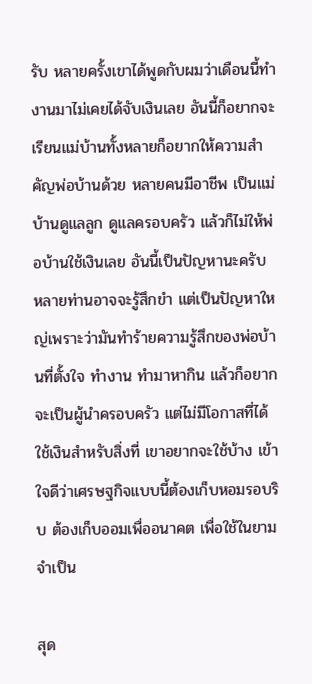รับ หลายครั้งเขาได้พูดกับผมว่าเดือนนี้ทำงานมาไม่เคยได้จับเงินเลย อันนี้ก็อยากจะเรียนแม่บ้านทั้งหลายก็อยากให้ความสำคัญพ่อบ้านด้วย หลายคนมีอาชีพ เป็นแม่บ้านดูแลลูก ดูแลครอบครัว แล้วก็ไม่ให้พ่อบ้านใช้เงินเลย อันนี้เป็นปัญหานะครับ หลายท่านอาจจะรู้สึกขำ แต่เป็นปัญหาใหญ่เพราะว่ามันทำร้ายความรู้สึกของพ่อบ้านที่ตั้งใจ ทำงาน ทำมาหากิน แล้วก็อยากจะเป็นผู้นำครอบครัว แต่ไม่มีโอกาสที่ได้ใช้เงินสำหรับสิ่งที่ เขาอยากจะใช้บ้าง เข้าใจดีว่าเศรษฐกิจแบบนี้ต้องเก็บหอมรอบริบ ต้องเก็บออมเพื่ออนาคต เพื่อใช้ในยามจำเป็น

สุด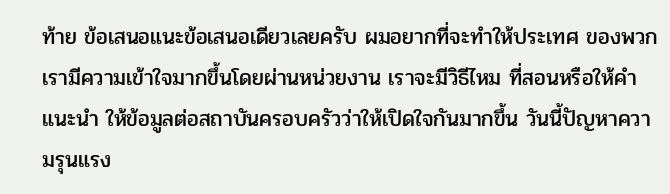ท้าย ข้อเสนอแนะข้อเสนอเดียวเลยครับ ผมอยากที่จะทำให้ประเทศ ของพวกเรามีความเข้าใจมากขึ้นโดยผ่านหน่วยงาน เราจะมีวิธีไหม ที่สอนหรือให้คำแนะนำ ให้ข้อมูลต่อสถาบันครอบครัวว่าให้เปิดใจกันมากขึ้น วันนี้ปัญหาความรุนแรง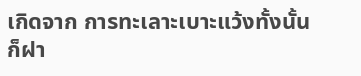เกิดจาก การทะเลาะเบาะแว้งทั้งนั้น ก็ฝา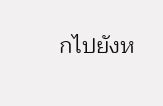กไปยังห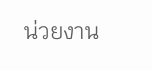น่วยงาน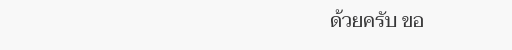ด้วยครับ ขอ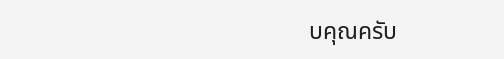บคุณครับ